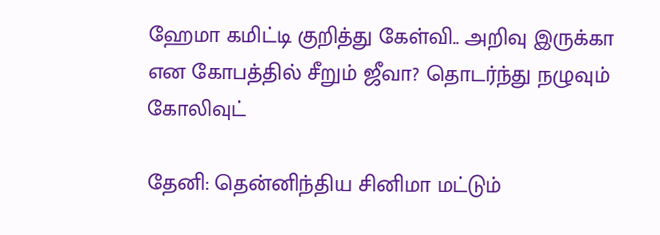ஹேமா கமிட்டி குறித்து கேள்வி.. அறிவு இருக்கா என கோபத்தில் சீறும் ஜீவா? தொடர்ந்து நழுவும் கோலிவுட்

தேனி: தென்னிந்திய சினிமா மட்டும்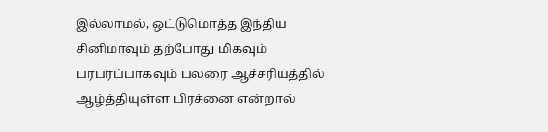இல்லாமல், ஒட்டுமொத்த இந்திய சினிமாவும் தற்போது மிகவும் பரபரப்பாகவும் பலரை ஆச்சரியத்தில் ஆழ்த்தியுள்ள பிரச்னை என்றால்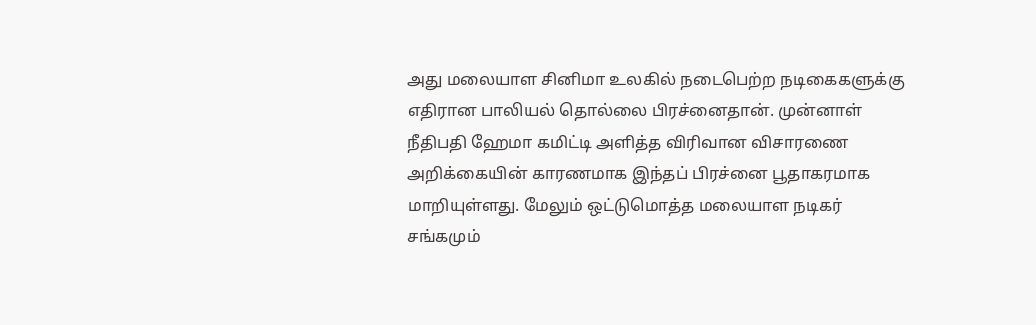அது மலையாள சினிமா உலகில் நடைபெற்ற நடிகைகளுக்கு எதிரான பாலியல் தொல்லை பிரச்னைதான். முன்னாள் நீதிபதி ஹேமா கமிட்டி அளித்த விரிவான விசாரணை அறிக்கையின் காரணமாக இந்தப் பிரச்னை பூதாகரமாக மாறியுள்ளது. மேலும் ஒட்டுமொத்த மலையாள நடிகர் சங்கமும்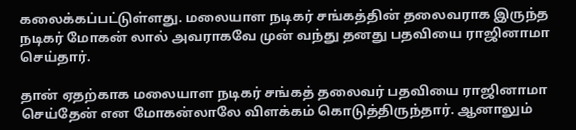கலைக்கப்பட்டுள்ளது. மலையாள நடிகர் சங்கத்தின் தலைவராக இருந்த நடிகர் மோகன் லால் அவராகவே முன் வந்து தனது பதவியை ராஜினாமா செய்தார்.

தான் ஏதற்காக மலையாள நடிகர் சங்கத் தலைவர் பதவியை ராஜினாமா செய்தேன் என மோகன்லாலே விளக்கம் கொடுத்திருந்தார். ஆனாலும்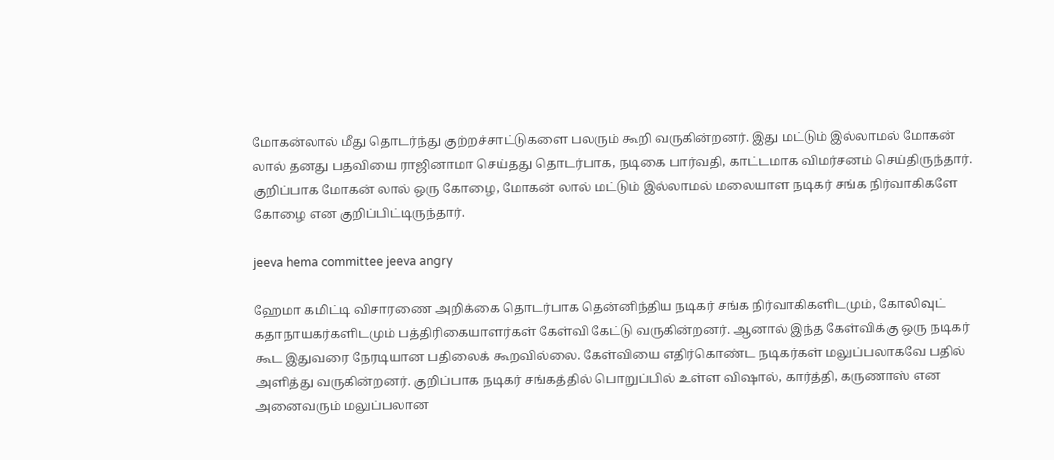மோகன்லால் மீது தொடர்ந்து குற்றச்சாட்டுகளை பலரும் கூறி வருகின்றனர். இது மட்டும் இல்லாமல் மோகன் லால் தனது பதவியை ராஜினாமா செய்தது தொடர்பாக, நடிகை பார்வதி, காட்டமாக விமர்சனம் செய்திருந்தார். குறிப்பாக மோகன் லால் ஒரு கோழை, மோகன் லால் மட்டும் இல்லாமல் மலையாள நடிகர் சங்க நிர்வாகிகளே கோழை என குறிப்பிட்டிருந்தார்.

jeeva hema committee jeeva angry

ஹேமா கமிட்டி விசாரணை அறிக்கை தொடர்பாக தென்னிந்திய நடிகர் சங்க நிர்வாகிகளிடமும், கோலிவுட் கதாநாயகர்களிடமும் பத்திரிகையாளர்கள் கேள்வி கேட்டு வருகின்றனர். ஆனால் இந்த கேள்விக்கு ஒரு நடிகர் கூட இதுவரை நேரடியான பதிலைக் கூறவில்லை. கேள்வியை எதிர்கொண்ட நடிகர்கள் மலுப்பலாகவே பதில் அளித்து வருகின்றனர். குறிப்பாக நடிகர் சங்கத்தில் பொறுப்பில் உள்ள விஷால், கார்த்தி, கருணாஸ் என அனைவரும் மலுப்பலான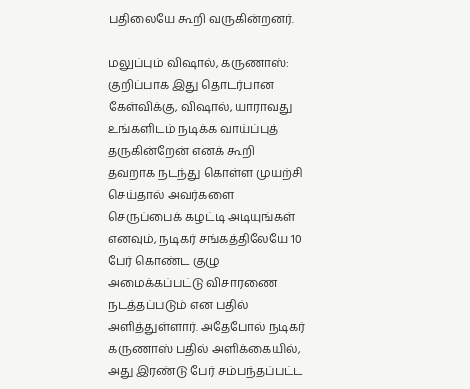பதிலையே கூறி வருகின்றனர்.

மலுப்பும் விஷால், கருணாஸ்: குறிப்பாக இது தொடர்பான கேள்விக்கு, விஷால், யாராவது உங்களிடம் நடிக்க வாய்ப்புத் தருகின்றேன் எனக் கூறி தவறாக நடந்து கொள்ள முயற்சி செய்தால் அவர்களை செருப்பைக் கழட்டி அடியுங்கள் எனவும், நடிகர் சங்கத்திலேயே 10 பேர் கொண்ட குழு அமைக்கப்பட்டு விசாரணை நடத்தப்படும் என பதில் அளித்துள்ளார். அதேபோல் நடிகர் கருணாஸ் பதில் அளிக்கையில், அது இரண்டு பேர் சம்பந்தப்பட்ட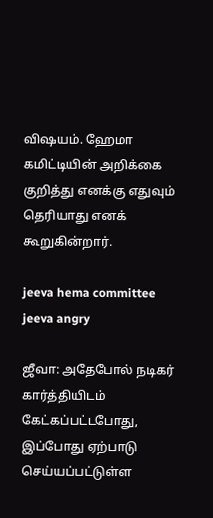விஷயம். ஹேமா கமிட்டியின் அறிக்கை குறித்து எனக்கு எதுவும் தெரியாது எனக் கூறுகின்றார்.

jeeva hema committee jeeva angry

ஜீவா: அதேபோல் நடிகர் கார்த்தியிடம் கேட்கப்பட்டபோது, இப்போது ஏற்பாடு செய்யப்பட்டுள்ள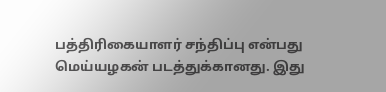பத்திரிகையாளர் சந்திப்பு என்பது மெய்யழகன் படத்துக்கானது. இது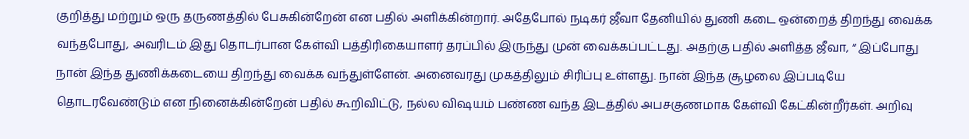குறித்து மற்றும் ஒரு தருணத்தில் பேசுகின்றேன் என பதில் அளிக்கின்றார். அதேபோல் நடிகர் ஜீவா தேனியில் துணி கடை ஒன்றைத் திறந்து வைக்க வந்தபோது, அவரிடம் இது தொடர்பான கேள்வி பத்திரிகையாளர் தரப்பில் இருந்து முன் வைக்கப்பட்டது. அதற்கு பதில் அளித்த ஜீவா, “ இப்போது நான் இந்த துணிக்கடையை திறந்து வைக்க வந்துள்ளேன். அனைவரது முகத்திலும் சிரிப்பு உள்ளது. நான் இந்த சூழலை இப்படியே தொடரவேண்டும் என நினைக்கின்றேன் பதில் கூறிவிட்டு, நல்ல விஷயம் பண்ண வந்த இடத்தில் அபசகுணமாக கேள்வி கேட்கின்றீர்கள். அறிவு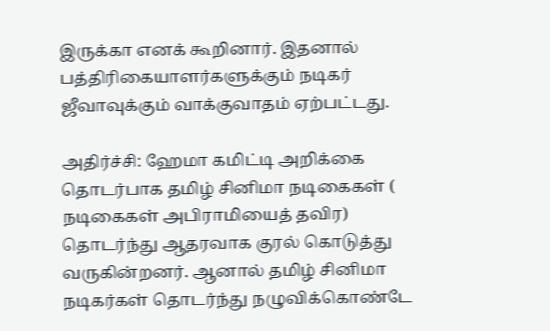இருக்கா எனக் கூறினார். இதனால் பத்திரிகையாளர்களுக்கும் நடிகர் ஜீவாவுக்கும் வாக்குவாதம் ஏற்பட்டது.

அதிர்ச்சி: ஹேமா கமிட்டி அறிக்கை தொடர்பாக தமிழ் சினிமா நடிகைகள் ( நடிகைகள் அபிராமியைத் தவிர) தொடர்ந்து ஆதரவாக குரல் கொடுத்து வருகின்றனர். ஆனால் தமிழ் சினிமா நடிகர்கள் தொடர்ந்து நழுவிக்கொண்டே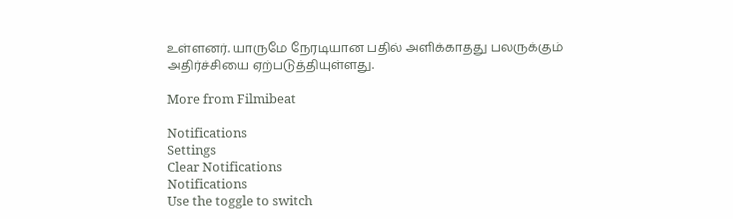உள்ளனர். யாருமே நேரடியான பதில் அளிக்காதது பலருக்கும் அதிர்ச்சியை ஏற்படுத்தியுள்ளது.

More from Filmibeat

Notifications
Settings
Clear Notifications
Notifications
Use the toggle to switch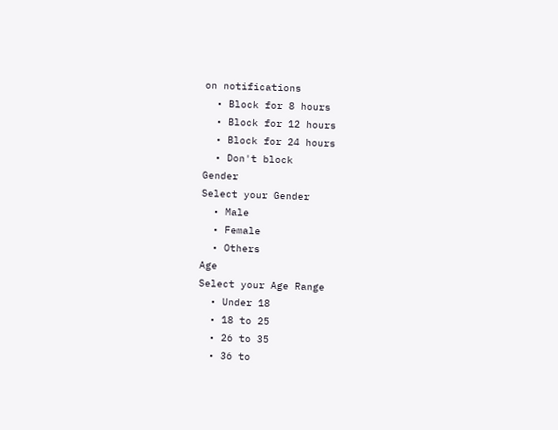on notifications
  • Block for 8 hours
  • Block for 12 hours
  • Block for 24 hours
  • Don't block
Gender
Select your Gender
  • Male
  • Female
  • Others
Age
Select your Age Range
  • Under 18
  • 18 to 25
  • 26 to 35
  • 36 to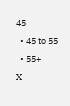45
  • 45 to 55
  • 55+
X